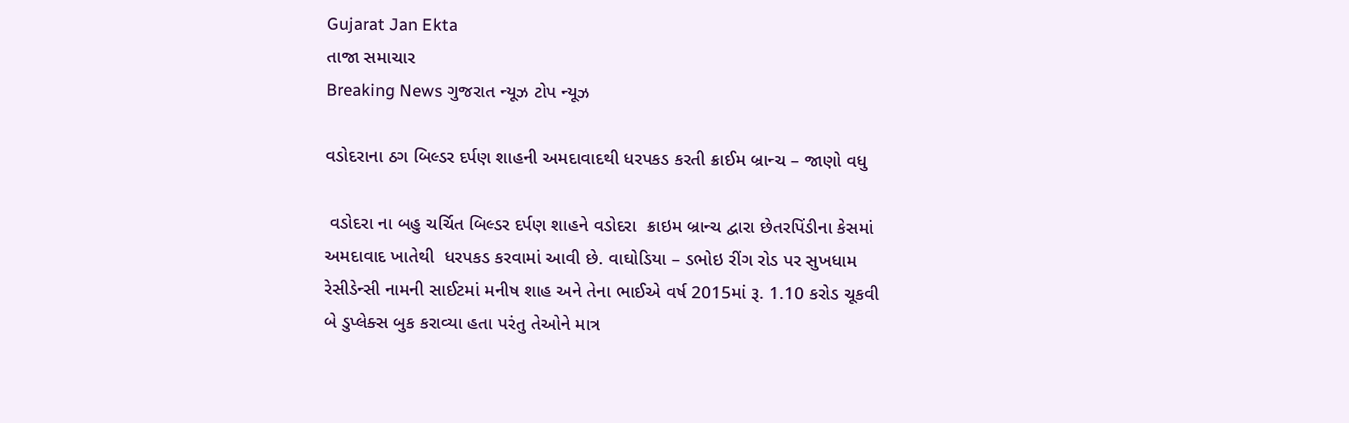Gujarat Jan Ekta
તાજા સમાચાર
Breaking News ગુજરાત ન્યૂઝ ટોપ ન્યૂઝ

વડોદરાના ઠગ બિલ્ડર દર્પણ શાહની અમદાવાદથી ધરપકડ કરતી ક્રાઈમ બ્રાન્ચ – જાણો વધુ

 વડોદરા ના બહુ ચર્ચિત બિલ્ડર દર્પણ શાહને વડોદરા  ક્રાઇમ બ્રાન્ચ દ્વારા છેતરપિંડીના કેસમાં અમદાવાદ ખાતેથી  ધરપકડ કરવામાં આવી છે. વાઘોડિયા – ડભોઇ રીંગ રોડ પર સુખધામ રેસીડેન્સી નામની સાઈટમાં મનીષ શાહ અને તેના ભાઈએ વર્ષ 2015માં રૂ. 1.10 કરોડ ચૂકવી બે ડુપ્લેક્સ બુક કરાવ્યા હતા પરંતુ તેઓને માત્ર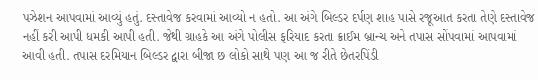પઝેશન આપવામાં આવ્યું હતું. દસ્તાવેજ કરવામાં આવ્યો ન હતો. આ અંગે બિલ્ડર દર્પણ શાહ પાસે રજૂઆત કરતા તેણે દસ્તાવેજ નહીં કરી આપી ધમકી આપી હતી. જેથી ગ્રાહકે આ અંગે પોલીસ ફરિયાદ કરતા ક્રાઈમ બ્રાન્ચ અને તપાસ સોંપવામાં આપવામાં આવી હતી. તપાસ દરમિયાન બિલ્ડર દ્વારા બીજા છ લોકો સાથે પણ આ જ રીતે છેતરપિંડી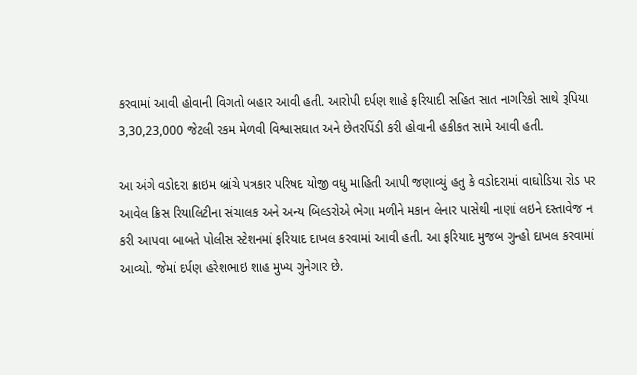કરવામાં આવી હોવાની વિગતો બહાર આવી હતી. આરોપી દર્પણ શાહે ફરિયાદી સહિત સાત નાગરિકો સાથે રૂપિયા 3,30,23,000 જેટલી રકમ મેળવી વિશ્વાસઘાત અને છેતરપિંડી કરી હોવાની હકીકત સામે આવી હતી.

આ અંગે વડોદરા ક્રાઇમ બ્રાંચે પત્રકાર પરિષદ યોજી વધુ માહિતી આપી જણાવ્યું હતુ કે વડોદરામાં વાઘોડિયા રોડ પર આવેલ ક્રિસ રિયાલિટીના સંચાલક અને અન્ય બિલ્ડરોએ ભેગા મળીને મકાન લેનાર પાસેથી નાણાં લઇને દસ્તાવેજ ન કરી આપવા બાબતે પોલીસ સ્ટેશનમાં ફરિયાદ દાખલ કરવામાં આવી હતી. આ ફરિયાદ મુજબ ગુન્હો દાખલ કરવામાં આવ્યો. જેમાં દર્પણ હરેશભાઇ શાહ મુખ્ય ગુનેગાર છે.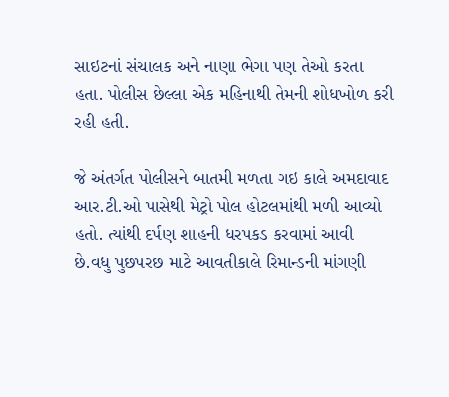સાઇટનાં સંચાલક અને નાણા ભેગા પણ તેઓ કરતા હતા. પોલીસ છેલ્લા એક મહિનાથી તેમની શોધખોળ કરી રહી હતી.

જે અંતર્ગત પોલીસને બાતમી મળતા ગઇ કાલે અમદાવાદ આર.ટી.ઓ પાસેથી મેટ્રો પોલ હોટલમાંથી મળી આવ્યો હતો. ત્યાંથી દર્પણ શાહની ધરપકડ કરવામાં આવી છે.વધુ પુછપરછ માટે આવતીકાલે રિમાન્ડની માંગણી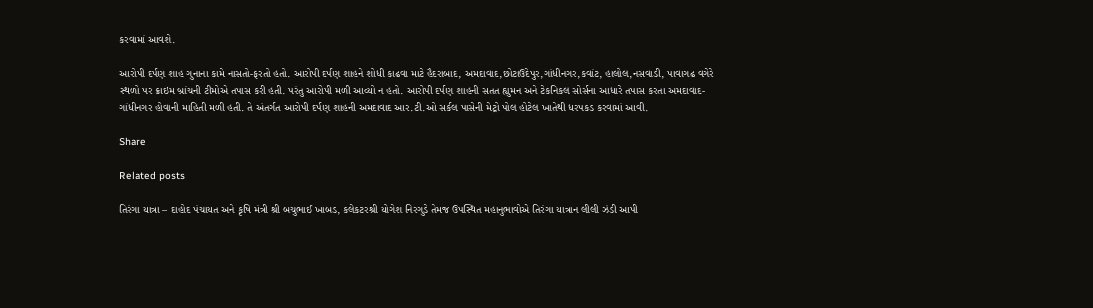કરવામાં આવશે.

આરોપી દર્પણ શાહ ગુનાના કામે નાસતો-ફરતો હતો. આરોપી દર્પણ શાહને શોધી કાઢવા માટે હૈદરાબાદ, અમદાવાદ,છોટાઉદેપુર,ગાંધીનગર,કવાંટ, હાલોલ,નસવાડી, પાવાગઢ વગેરે સ્થળો પર ક્રાઇમ બ્રાંચની ટીમોએ તપાસ કરી હતી. પરંતુ આરોપી મળી આવ્યો ન હતો. આરોપી દર્પણ શાહની સતત હ્યુમન અને ટેકનિકલ સોર્સના આધારે તપાસ કરતા અમદાવાદ-ગાંધીનગર હોવાની માહિતી મળી હતી. તે અંતર્ગત આરોપી દર્પણ શાહની અમદાવાદ આર.ટી.ઓ સર્કલ પાસેની મેટ્રો પોલ હોટેલ ખાતેથી ધરપકડ કરવામાં આવી.

Share

Related posts

તિરંગા યાત્રા – દાહોદ પંચાયત અને કૃષિ મંત્રી શ્રી બચુભાઈ ખાબડ, કલેકટરશ્રી યોગેશ નિરગુડે તેમજ ઉપસ્થિત મહાનુભાવોએ તિરંગા યાત્રાન લીલી ઝંડી આપી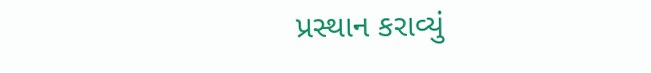પ્રસ્થાન કરાવ્યું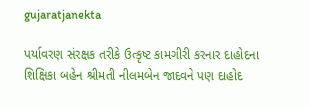gujaratjanekta

પર્યાવરણ સંરક્ષક તરીકે ઉત્કૃષ્ટ કામગીરી કરનાર દાહોદના શિક્ષિકા બહેન શ્રીમતી નીલમબેન જાદવને પણ દાહોદ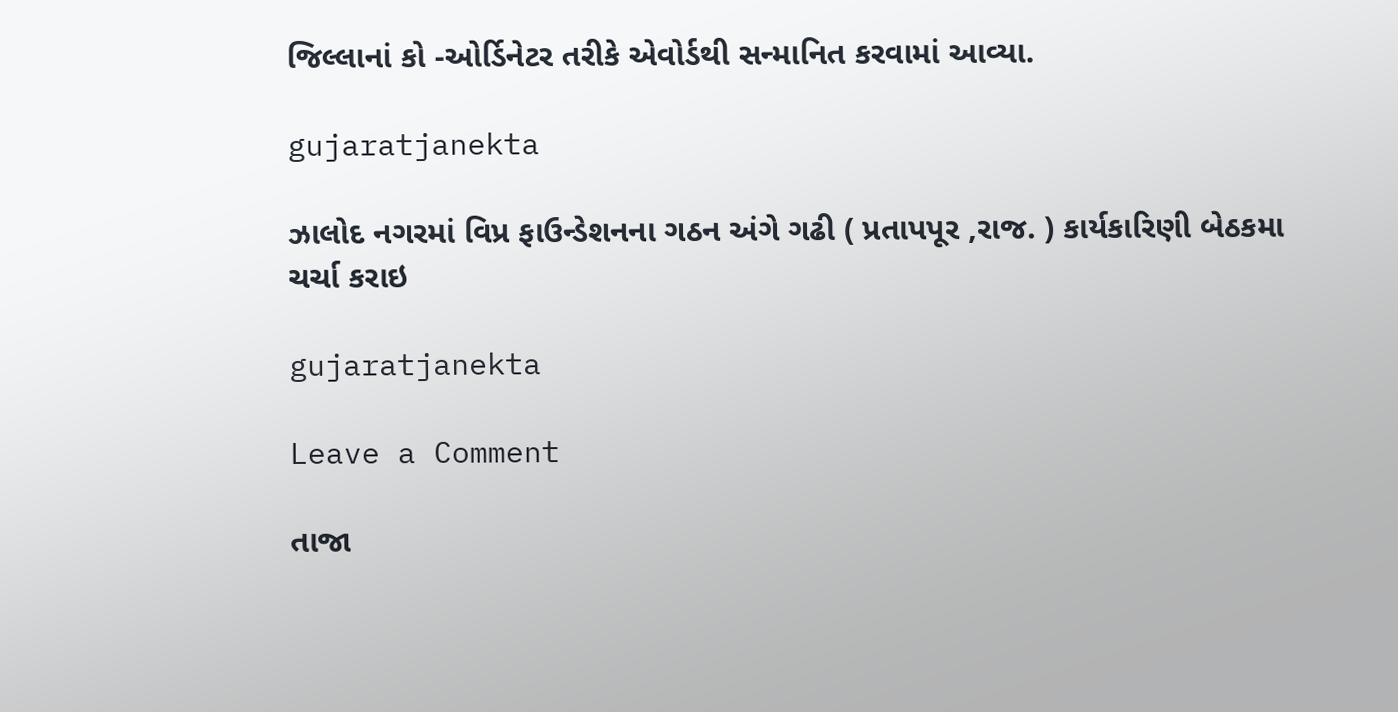જિલ્લાનાં કો -ઓર્ડિનેટર તરીકે એવોર્ડથી સન્માનિત કરવામાં આવ્યા.

gujaratjanekta

ઝાલોદ નગરમાં વિપ્ર ફાઉન્ડેશનના ગઠન અંગે ગઢી ( પ્રતાપપૂર ,રાજ. ) કાર્યકારિણી બેઠકમા ચર્ચા કરાઇ

gujaratjanekta

Leave a Comment

તાજા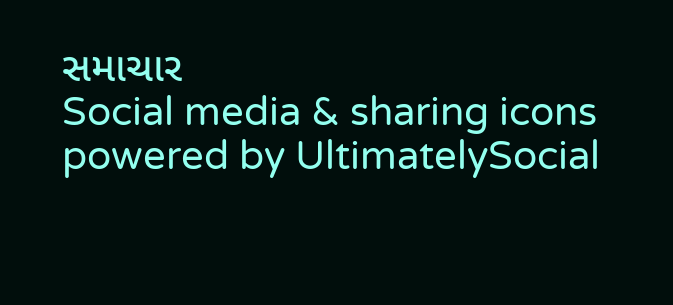સમાચાર
Social media & sharing icons powered by UltimatelySocial